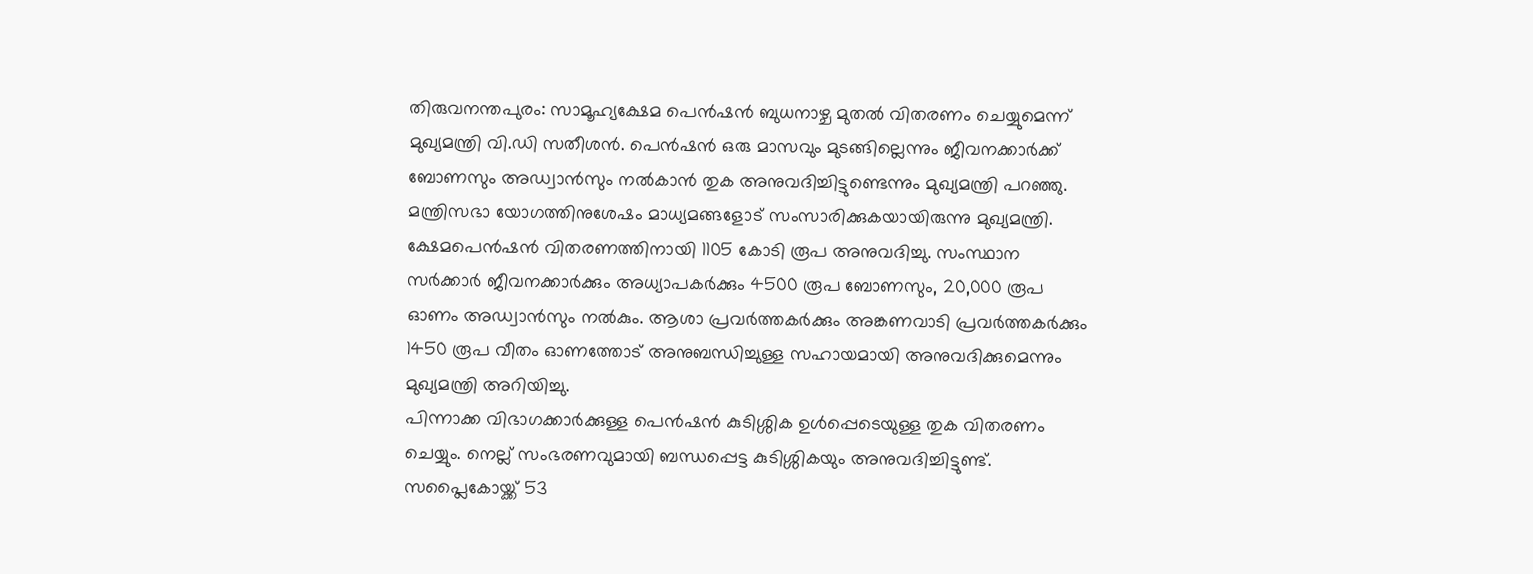തിരുവനന്തപുരം: സാമൂഹ്യക്ഷേമ പെൻഷൻ ബുധനാഴ്ച മുതൽ വിതരണം ചെയ്യുമെന്ന് മുഖ്യമന്ത്രി വി.ഡി സതീശൻ. പെൻഷൻ ഒരു മാസവും മുടങ്ങില്ലെന്നും ജീവനക്കാർക്ക് ബോണസും അഡ്വാൻസും നൽകാൻ തുക അനുവദിച്ചിട്ടുണ്ടെന്നും മുഖ്യമന്ത്രി പറഞ്ഞു.
മന്ത്രിസഭാ യോഗത്തിനുശേഷം മാധ്യമങ്ങളോട് സംസാരിക്കുകയായിരുന്നു മുഖ്യമന്ത്രി. ക്ഷേമപെൻഷൻ വിതരണത്തിനായി 1105 കോടി രൂപ അനുവദിച്ചു. സംസ്ഥാന സർക്കാർ ജീവനക്കാർക്കും അധ്യാപകർക്കും 4500 രൂപ ബോണസും, 20,000 രൂപ ഓണം അഡ്വാൻസും നൽകും. ആശാ പ്രവർത്തകർക്കും അങ്കണവാടി പ്രവർത്തകർക്കും 1450 രൂപ വീതം ഓണത്തോട് അനുബന്ധിച്ചുള്ള സഹായമായി അനുവദിക്കുമെന്നും മുഖ്യമന്ത്രി അറിയിച്ചു.
പിന്നാക്ക വിഭാഗക്കാർക്കുള്ള പെൻഷൻ കുടിശ്ശിക ഉൾപ്പെടെയുള്ള തുക വിതരണം ചെയ്യും. നെല്ല് സംഭരണവുമായി ബന്ധപ്പെട്ട കുടിശ്ശികയും അനുവദിച്ചിട്ടുണ്ട്. സപ്ലൈകോയ്ക്ക് 53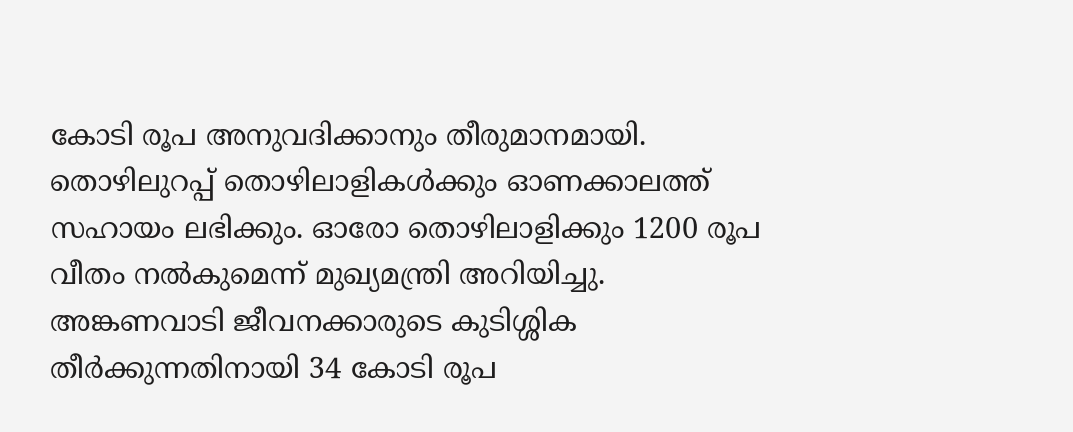കോടി രൂപ അനുവദിക്കാനും തീരുമാനമായി. തൊഴിലുറപ്പ് തൊഴിലാളികൾക്കും ഓണക്കാലത്ത് സഹായം ലഭിക്കും. ഓരോ തൊഴിലാളിക്കും 1200 രൂപ വീതം നൽകുമെന്ന് മുഖ്യമന്ത്രി അറിയിച്ചു.
അങ്കണവാടി ജീവനക്കാരുടെ കുടിശ്ശിക തീർക്കുന്നതിനായി 34 കോടി രൂപ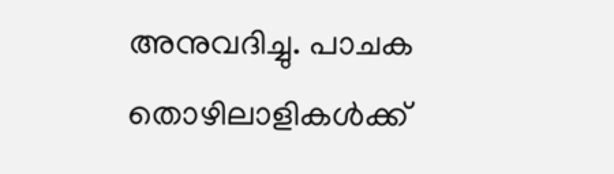അനുവദിച്ചു. പാചക തൊഴിലാളികൾക്ക്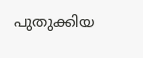പുതുക്കിയ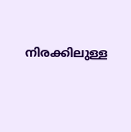നിരക്കിലുള്ള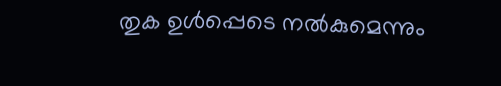തുക ഉൾപ്പെടെ നൽകുമെന്നും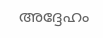അദ്ദേഹം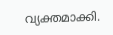വ്യക്തമാക്കി.